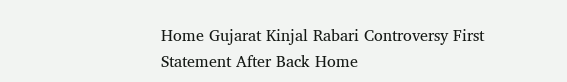Home Gujarat Kinjal Rabari Controversy First Statement After Back Home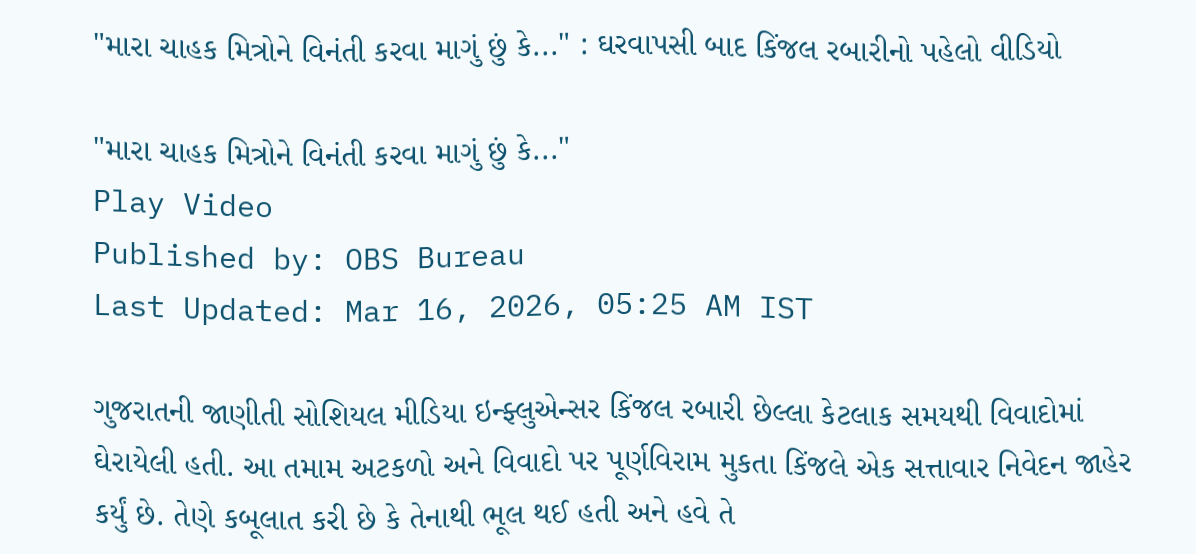"મારા ચાહક મિત્રોને વિનંતી કરવા માગું છું કે..." : ઘરવાપસી બાદ કિંજલ રબારીનો પહેલો વીડિયો

"મારા ચાહક મિત્રોને વિનંતી કરવા માગું છું કે..."
Play Video
Published by: OBS Bureau
Last Updated: Mar 16, 2026, 05:25 AM IST

ગુજરાતની જાણીતી સોશિયલ મીડિયા ઇન્ફ્લુએન્સર કિંજલ રબારી છેલ્લા કેટલાક સમયથી વિવાદોમાં ઘેરાયેલી હતી. આ તમામ અટકળો અને વિવાદો પર પૂર્ણવિરામ મુકતા કિંજલે એક સત્તાવાર નિવેદન જાહેર કર્યું છે. તેણે કબૂલાત કરી છે કે તેનાથી ભૂલ થઈ હતી અને હવે તે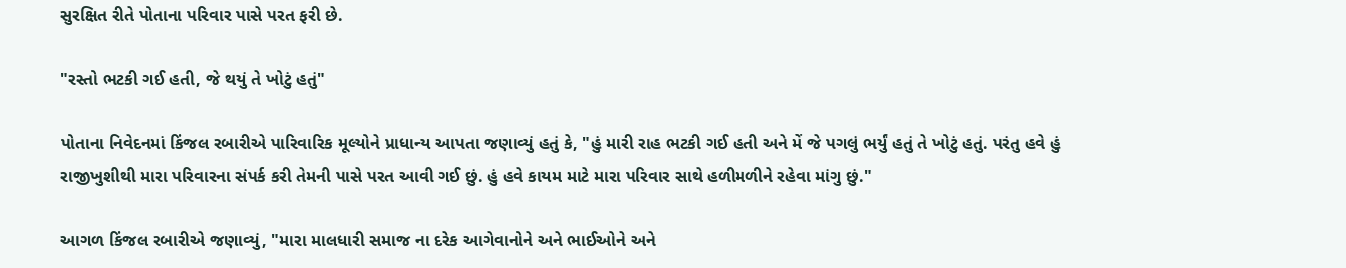સુરક્ષિત રીતે પોતાના પરિવાર પાસે પરત ફરી છે.

"રસ્તો ભટકી ગઈ હતી, જે થયું તે ખોટું હતું"

પોતાના નિવેદનમાં કિંજલ રબારીએ પારિવારિક મૂલ્યોને પ્રાધાન્ય આપતા જણાવ્યું હતું કે, "હું મારી રાહ ભટકી ગઈ હતી અને મેં જે પગલું ભર્યું હતું તે ખોટું હતું. પરંતુ હવે હું રાજીખુશીથી મારા પરિવારના સંપર્ક કરી તેમની પાસે પરત આવી ગઈ છું. હું હવે કાયમ માટે મારા પરિવાર સાથે હળીમળીને રહેવા માંગુ છું."

આગળ કિંજલ રબારીએ જણાવ્યું, "મારા માલધારી સમાજ ના દરેક આગેવાનોને અને ભાઈઓને અને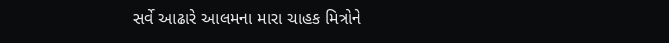સર્વે આઢારે આલમના મારા ચાહક મિત્રોને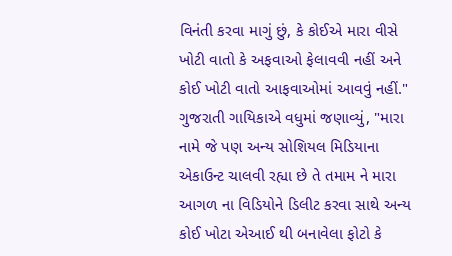વિનંતી કરવા માગું છું, કે કોઈએ મારા વીસે ખોટી વાતો કે અફવાઓ ફેલાવવી નહીં અને કોઈ ખોટી વાતો આફવાઓમાં આવવું નહીં." ગુજરાતી ગાયિકાએ વધુમાં જણાવ્યું, "મારા નામે જે પણ અન્ય સોશિયલ મિડિયાના એકાઉન્ટ ચાલવી રહ્યા છે તે તમામ ને મારા આગળ ના વિડિયોને ડિલીટ કરવા સાથે અન્ય કોઈ ખોટા એઆઈ થી બનાવેલા ફોટો કે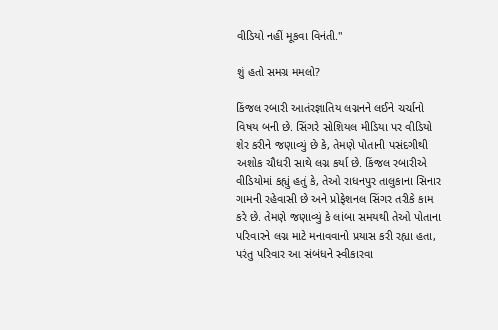વીડિયો નહીં મૂકવા વિનંતી."

શું હતો સમગ્ર મમલો?

કિંજલ રબારી આતંરજ્ઞાતિય લગ્નનને લઈને ચર્ચાનો વિષય બની છે. સિંગરે સોશિયલ મીડિયા પર વીડિયો શેર કરીને જણાવ્યું છે કે, તેમણે પોતાની પસંદગીથી અશોક ચૌધરી સાથે લગ્ન કર્યા છે. કિંજલ રબારીએ વીડિયોમાં કહ્યું હતું કે, તેઓ રાધનપુર તાલુકાના સિનાર ગામની રહેવાસી છે અને પ્રોફેશનલ સિંગર તરીકે કામ કરે છે. તેમણે જણાવ્યું કે લાંબા સમયથી તેઓ પોતાના પરિવારને લગ્ન માટે મનાવવાનો પ્રયાસ કરી રહ્યા હતા, પરંતુ પરિવાર આ સંબંધને સ્વીકારવા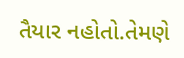તૈયાર નહોતો.તેમણે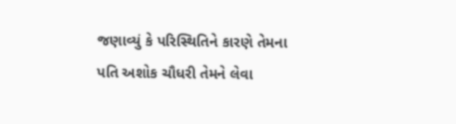જણાવ્યું કે પરિસ્થિતિને કારણે તેમના પતિ અશોક ચૌધરી તેમને લેવા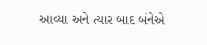આવ્યા અને ત્યાર બાદ બંનેએ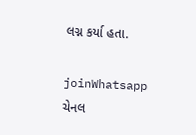લગ્ન કર્યા હતા.

joinWhatsapp ચેનલ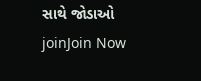સાથે જોડાઓ
joinJoin Now